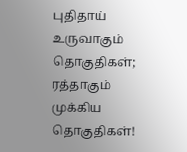புதிதாய் உருவாகும் தொகுதிகள்; ரத்தாகும் முக்கிய தொகுதிகள்!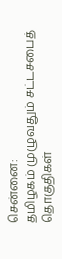சென்னை:
தமிழகம் முழுவதும் சட்டசபைத் தொகுதிகள்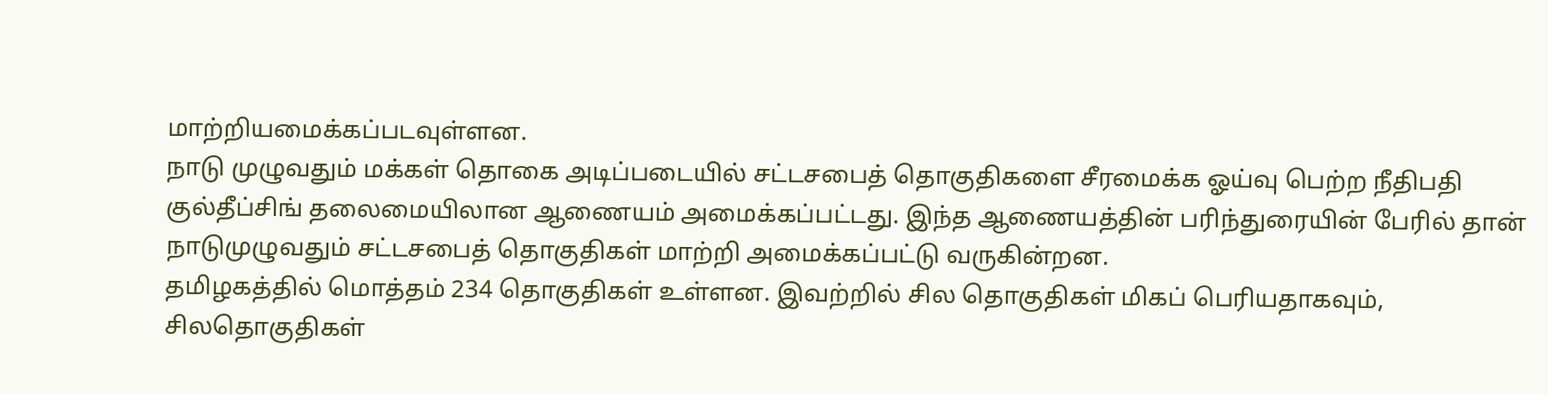மாற்றியமைக்கப்படவுள்ளன.
நாடு முழுவதும் மக்கள் தொகை அடிப்படையில் சட்டசபைத் தொகுதிகளை சீரமைக்க ஓய்வு பெற்ற நீதிபதி குல்தீப்சிங் தலைமையிலான ஆணையம் அமைக்கப்பட்டது. இந்த ஆணையத்தின் பரிந்துரையின் பேரில் தான் நாடுமுழுவதும் சட்டசபைத் தொகுதிகள் மாற்றி அமைக்கப்பட்டு வருகின்றன.
தமிழகத்தில் மொத்தம் 234 தொகுதிகள் உள்ளன. இவற்றில் சில தொகுதிகள் மிகப் பெரியதாகவும், சிலதொகுதிகள்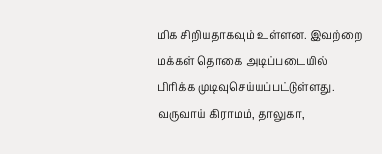மிக சிறியதாகவும் உள்ளன. இவற்றை மக்கள் தொகை அடிப்படையில் பிரிக்க முடிவுசெய்யப்பட்டுள்ளது.
வருவாய் கிராமம், தாலுகா,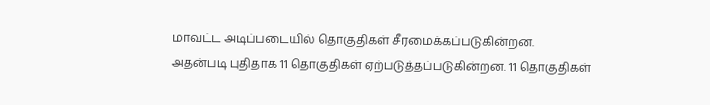மாவட்ட அடிப்படையில் தொகுதிகள் சீரமைக்கப்படுகின்றன.
அதன்படி புதிதாக 11 தொகுதிகள் ஏற்படுத்தப்படுகின்றன. 11 தொகுதிகள்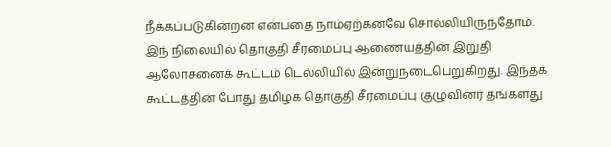நீக்கப்படுகின்றன என்பதை நாம்ஏற்கனவே சொல்லியிருந்தோம்.
இந் நிலையில் தொகுதி சீரமைப்பு ஆணையத்தின் இறுதி ஆலோசனைக் கூட்டம் டெல்லியில் இன்றுநடைபெறுகிறது. இந்தக் கூட்டத்தின் போது தமிழக தொகுதி சீரமைப்பு குழுவினர் தங்களது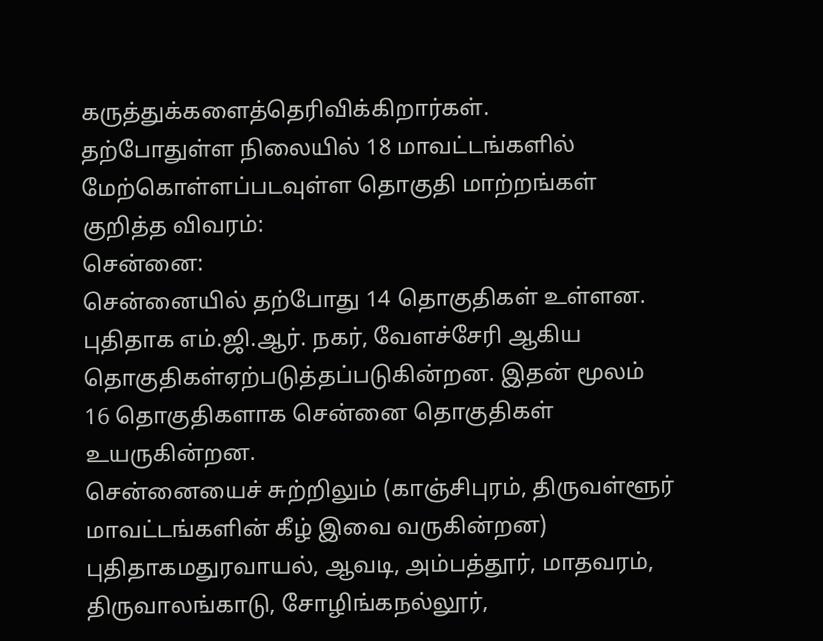கருத்துக்களைத்தெரிவிக்கிறார்கள்.
தற்போதுள்ள நிலையில் 18 மாவட்டங்களில் மேற்கொள்ளப்படவுள்ள தொகுதி மாற்றங்கள் குறித்த விவரம்:
சென்னை:
சென்னையில் தற்போது 14 தொகுதிகள் உள்ளன. புதிதாக எம்.ஜி.ஆர். நகர், வேளச்சேரி ஆகிய தொகுதிகள்ஏற்படுத்தப்படுகின்றன. இதன் மூலம் 16 தொகுதிகளாக சென்னை தொகுதிகள் உயருகின்றன.
சென்னையைச் சுற்றிலும் (காஞ்சிபுரம், திருவள்ளூர் மாவட்டங்களின் கீழ் இவை வருகின்றன) புதிதாகமதுரவாயல், ஆவடி, அம்பத்தூர், மாதவரம், திருவாலங்காடு, சோழிங்கநல்லூர்,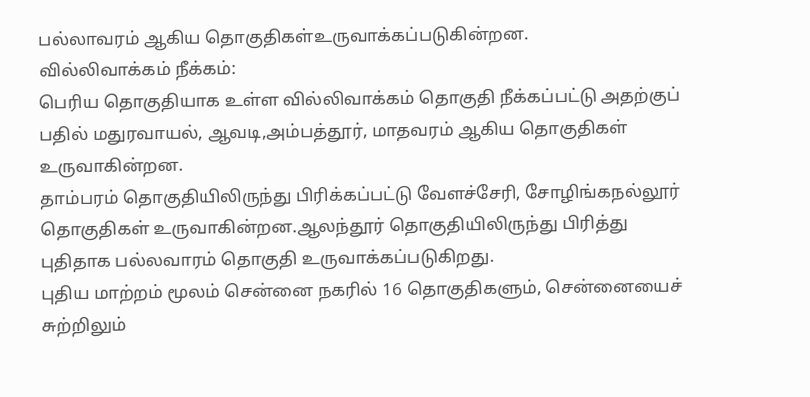பல்லாவரம் ஆகிய தொகுதிகள்உருவாக்கப்படுகின்றன.
வில்லிவாக்கம் நீக்கம்:
பெரிய தொகுதியாக உள்ள வில்லிவாக்கம் தொகுதி நீக்கப்பட்டு அதற்குப் பதில் மதுரவாயல், ஆவடி,அம்பத்தூர், மாதவரம் ஆகிய தொகுதிகள் உருவாகின்றன.
தாம்பரம் தொகுதியிலிருந்து பிரிக்கப்பட்டு வேளச்சேரி, சோழிங்கநல்லூர் தொகுதிகள் உருவாகின்றன.ஆலந்தூர் தொகுதியிலிருந்து பிரித்து புதிதாக பல்லவாரம் தொகுதி உருவாக்கப்படுகிறது.
புதிய மாற்றம் மூலம் சென்னை நகரில் 16 தொகுதிகளும், சென்னையைச் சுற்றிலும்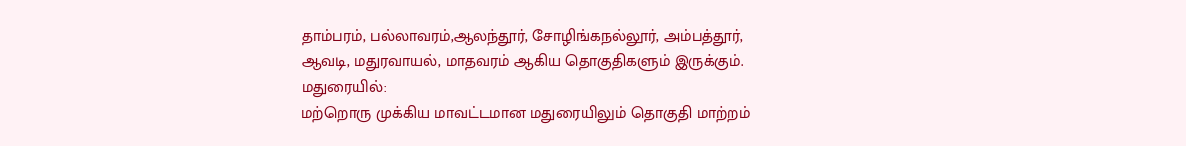தாம்பரம், பல்லாவரம்,ஆலந்தூர், சோழிங்கநல்லூர், அம்பத்தூர், ஆவடி, மதுரவாயல், மாதவரம் ஆகிய தொகுதிகளும் இருக்கும்.
மதுரையில்:
மற்றொரு முக்கிய மாவட்டமான மதுரையிலும் தொகுதி மாற்றம்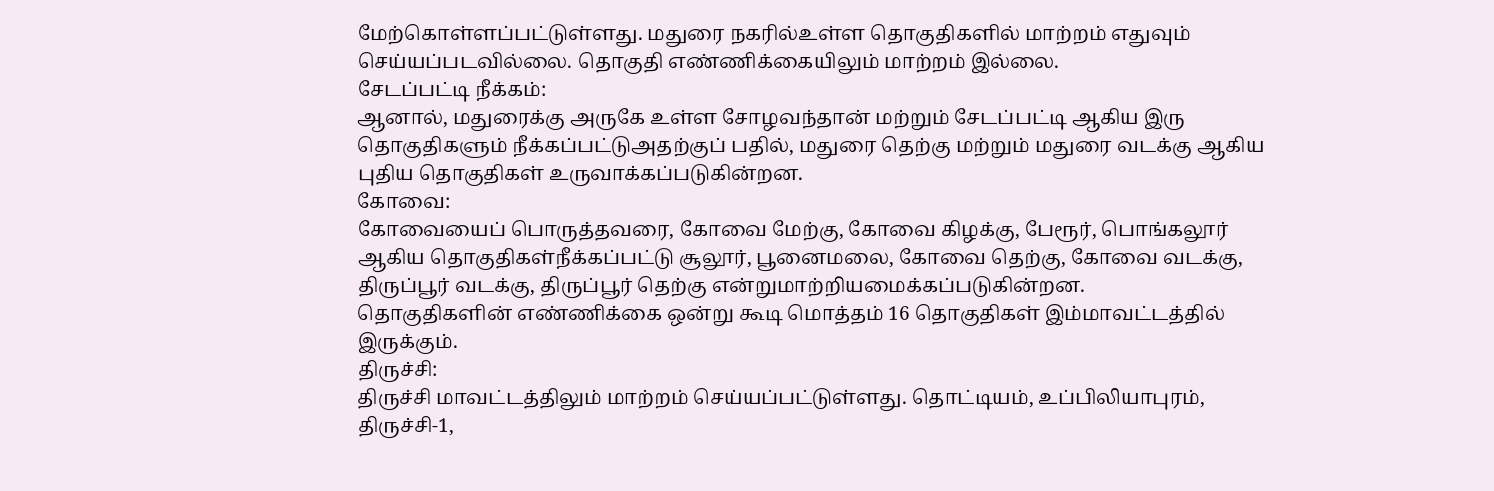மேற்கொள்ளப்பட்டுள்ளது. மதுரை நகரில்உள்ள தொகுதிகளில் மாற்றம் எதுவும் செய்யப்படவில்லை. தொகுதி எண்ணிக்கையிலும் மாற்றம் இல்லை.
சேடப்பட்டி நீக்கம்:
ஆனால், மதுரைக்கு அருகே உள்ள சோழவந்தான் மற்றும் சேடப்பட்டி ஆகிய இரு தொகுதிகளும் நீக்கப்பட்டுஅதற்குப் பதில், மதுரை தெற்கு மற்றும் மதுரை வடக்கு ஆகிய புதிய தொகுதிகள் உருவாக்கப்படுகின்றன.
கோவை:
கோவையைப் பொருத்தவரை, கோவை மேற்கு, கோவை கிழக்கு, பேரூர், பொங்கலூர் ஆகிய தொகுதிகள்நீக்கப்பட்டு சூலூர், பூனைமலை, கோவை தெற்கு, கோவை வடக்கு, திருப்பூர் வடக்கு, திருப்பூர் தெற்கு என்றுமாற்றியமைக்கப்படுகின்றன.
தொகுதிகளின் எண்ணிக்கை ஒன்று கூடி மொத்தம் 16 தொகுதிகள் இம்மாவட்டத்தில் இருக்கும்.
திருச்சி:
திருச்சி மாவட்டத்திலும் மாற்றம் செய்யப்பட்டுள்ளது. தொட்டியம், உப்பிலியாபுரம், திருச்சி-1,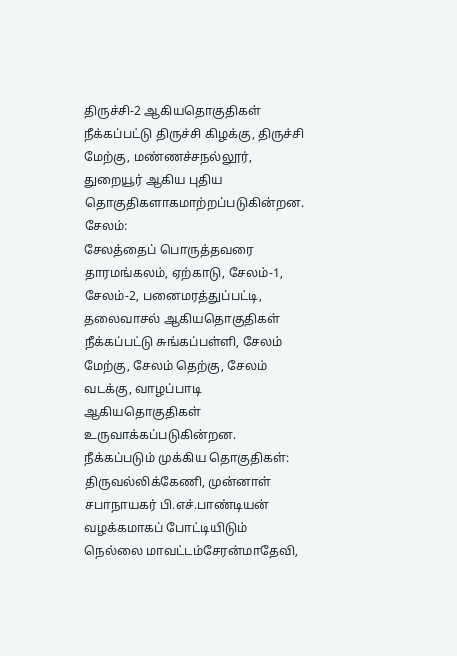திருச்சி-2 ஆகியதொகுதிகள் நீக்கப்பட்டு திருச்சி கிழக்கு, திருச்சி மேற்கு, மண்ணச்சநல்லூர், துறையூர் ஆகிய புதிய தொகுதிகளாகமாற்றப்படுகின்றன.
சேலம்:
சேலத்தைப் பொருத்தவரை தாரமங்கலம், ஏற்காடு, சேலம்-1, சேலம்-2, பனைமரத்துப்பட்டி, தலைவாசல் ஆகியதொகுதிகள் நீக்கப்பட்டு சுங்கப்பள்ளி, சேலம் மேற்கு, சேலம் தெற்கு, சேலம் வடக்கு, வாழப்பாடி ஆகியதொகுதிகள் உருவாக்கப்படுகின்றன.
நீக்கப்படும் முக்கிய தொகுதிகள்:
திருவல்லிக்கேணி, முன்னாள் சபாநாயகர் பி.எச்.பாண்டியன் வழக்கமாகப் போட்டியிடும் நெல்லை மாவட்டம்சேரன்மாதேவி,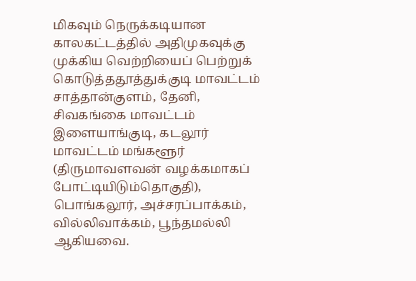மிகவும் நெருக்கடியான காலகட்டத்தில் அதிமுகவுக்கு முக்கிய வெற்றியைப் பெற்றுக் கொடுத்ததூத்துக்குடி மாவட்டம் சாத்தான்குளம், தேனி,
சிவகங்கை மாவட்டம் இளையாங்குடி, கடலூர் மாவட்டம் மங்களூர் (திருமாவளவன் வழக்கமாகப் போட்டியிடும்தொகுதி), பொங்கலூர், அச்சரப்பாக்கம், வில்லிவாக்கம், பூந்தமல்லி ஆகியவை.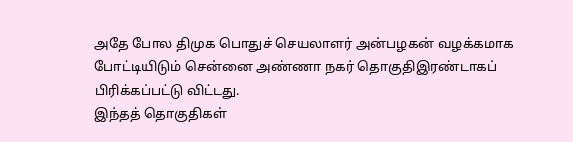அதே போல திமுக பொதுச் செயலாளர் அன்பழகன் வழக்கமாக போட்டியிடும் சென்னை அண்ணா நகர் தொகுதிஇரண்டாகப் பிரிக்கப்பட்டு விட்டது.
இந்தத் தொகுதிகள்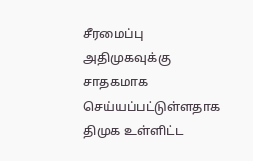சீரமைப்பு அதிமுகவுக்கு சாதகமாக செய்யப்பட்டுள்ளதாக திமுக உள்ளிட்ட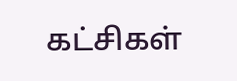கட்சிகள்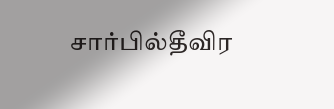சார்பில்தீவிர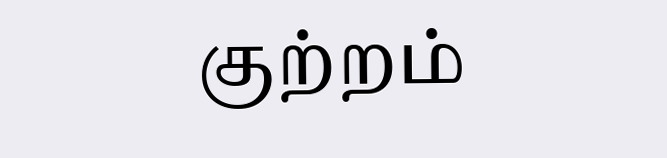குற்றம்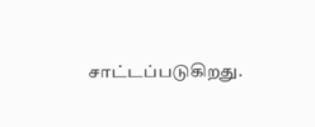சாட்டப்படுகிறது.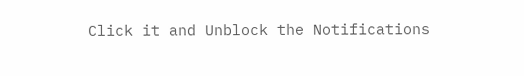Click it and Unblock the Notifications